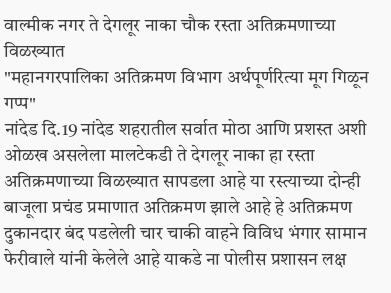वाल्मीक नगर ते देगलूर नाका चौक रस्ता अतिक्रमणाच्या विळख्यात
"महानगरपालिका अतिक्रमण विभाग अर्थपूर्णरित्या मूग गिळून गप्प"
नांदेड दि.19 नांदेड शहरातील सर्वात मोठा आणि प्रशस्त अशी ओळख असलेला मालटेकडी ते देगलूर नाका हा रस्ता अतिक्रमणाच्या विळख्यात सापडला आहे या रस्त्याच्या दोन्ही बाजूला प्रचंड प्रमाणात अतिक्रमण झाले आहे हे अतिक्रमण दुकानदार बंद पडलेली चार चाकी वाहने विविध भंगार सामान फेरीवाले यांनी केलेले आहे याकडे ना पोलीस प्रशासन लक्ष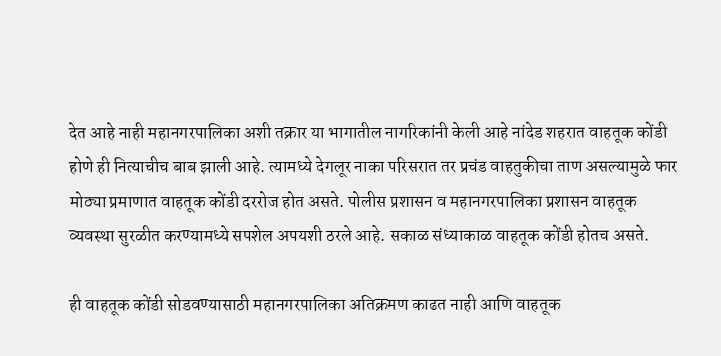देत आहे नाही महानगरपालिका अशी तक्रार या भागातील नागरिकांनी केली आहे नांदेड शहरात वाहतूक कोंडी होणे ही नित्याचीच बाब झाली आहे. त्यामध्ये देगलूर नाका परिसरात तर प्रचंड वाहतुकीचा ताण असल्यामुळे फार मोठ्या प्रमाणात वाहतूक कोंडी दररोज होत असते. पोलीस प्रशासन व महानगरपालिका प्रशासन वाहतूक व्यवस्था सुरळीत करण्यामध्ये सपशेल अपयशी ठरले आहे. सकाळ संध्याकाळ वाहतूक कोंडी होतच असते.

ही वाहतूक कोंडी सोडवण्यासाठी महानगरपालिका अतिक्रमण काढत नाही आणि वाहतूक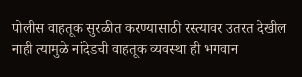पोलीस वाहतूक सुरळीत करण्यासाठी रस्त्यावर उतरत देखील नाही त्यामुळे नांदेडची वाहतूक व्यवस्था ही भगवान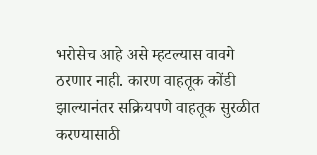भरोसेच आहे असे म्हटल्यास वावगे ठरणार नाही. कारण वाहतूक कोंडी झाल्यानंतर सक्रियपणे वाहतूक सुरळीत करण्यासाठी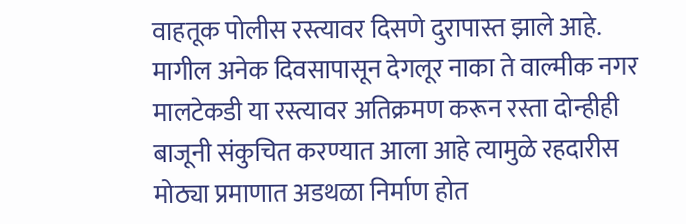वाहतूक पोलीस रस्त्यावर दिसणे दुरापास्त झाले आहे. मागील अनेक दिवसापासून देगलूर नाका ते वाल्मीक नगर मालटेकडी या रस्त्यावर अतिक्रमण करून रस्ता दोन्हीही बाजूनी संकुचित करण्यात आला आहे त्यामुळे रहदारीस मोठ्या प्रमाणात अडथळा निर्माण होत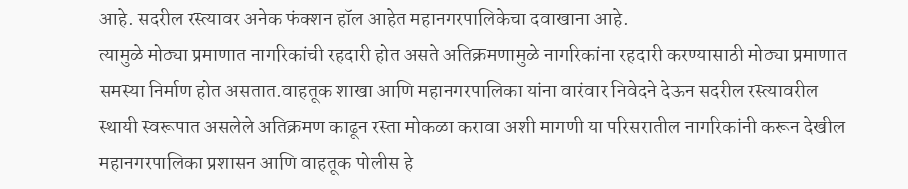आहे. सदरील रस्त्यावर अनेक फंक्शन हॉल आहेत महानगरपालिकेचा दवाखाना आहे.
त्यामुळे मोठ्या प्रमाणात नागरिकांची रहदारी होत असते अतिक्रमणामुळे नागरिकांना रहदारी करण्यासाठी मोठ्या प्रमाणात समस्या निर्माण होत असतात.वाहतूक शाखा आणि महानगरपालिका यांना वारंवार निवेदने देऊन सदरील रस्त्यावरील स्थायी स्वरूपात असलेले अतिक्रमण काढून रस्ता मोकळा करावा अशी मागणी या परिसरातील नागरिकांनी करून देखील महानगरपालिका प्रशासन आणि वाहतूक पोलीस हे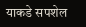याकडे सपशेल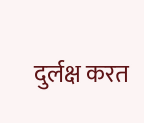दुर्लक्ष करत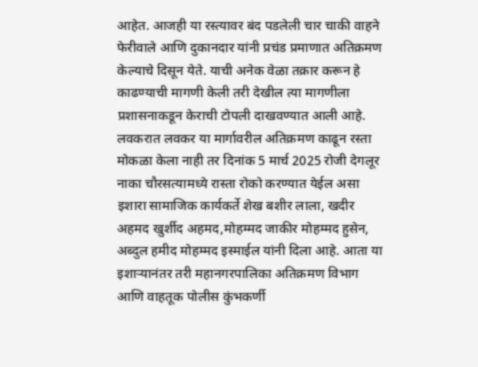आहेत. आजही या रस्त्यावर बंद पडलेली चार चाकी वाहने फेरीवाले आणि दुकानदार यांनी प्रचंड प्रमाणात अतिक्रमण केल्याचे दिसून येते. याची अनेक वेळा तक्रार करून हे काढण्याची मागणी केली तरी देखील त्या मागणीला प्रशासनाकडून केराची टोपली दाखवण्यात आली आहे.
लवकरात लवकर या मार्गावरील अतिक्रमण काढून रस्ता मोकळा केला नाही तर दिनांक 5 मार्च 2025 रोजी देगलूर नाका चौरसत्यामध्ये रास्ता रोको करण्यात येईल असा इशारा सामाजिक कार्यकर्ते शेख बशीर लाला, खदीर अहमद खुर्शीद अहमद,मोहम्मद जाकीर मोहम्मद हुसेन, अब्दुल हमीद मोहम्मद इस्माईल यांनी दिला आहे. आता या इशाऱ्यानंतर तरी महानगरपालिका अतिक्रमण विभाग आणि वाहतूक पोलीस कुंभकर्णी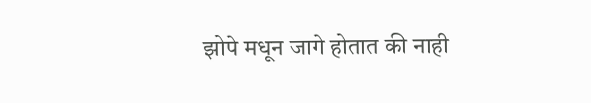झोपे मधून जागे होतात की नाही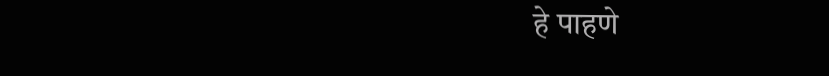हे पाहणे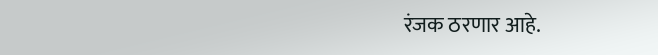रंजक ठरणार आहे.